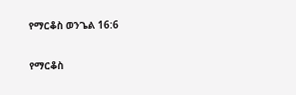የማርቆስ ወንጌል 16:6

የማርቆስ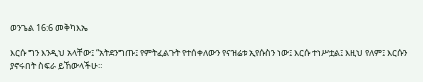ወንጌል 16:6 መቅካእኤ

እርሱ ግን እንዲህ አላቸው፤ “አትደንግጡ፤ የምትፈልጉት የተሰቀለውን የናዝሬቱ ኢየሱስን ነው፤ እርሱ ተነሥቷል፤ እዚህ የለም፤ እርሱን ያኖሩበት ስፍራ ይኸውላችሁ።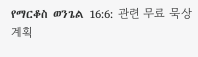የማርቆስ ወንጌል 16:6: 관련 무료 묵상 계획